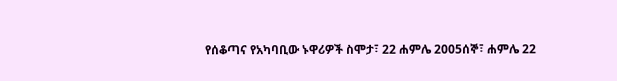የሰቆጣና የአካባቢው ኑዋሪዎች ስሞታ፣ 22 ሐምሌ 2005ሰኞ፣ ሐምሌ 22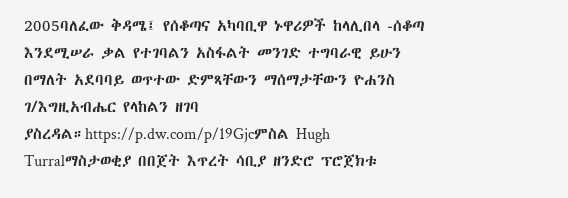2005ባለፈው ቅዳሜ፤ የሰቆጣና አካባቢዋ ኑዋሪዎች ከላሊበላ -ሰቆጣ እንደሚሠራ ቃል የተገባልን አስፋልት መንገድ ተግባራዊ ይሁን በማለት አደባባይ ወጥተው ድምጻቸውን ማሰማታቸውን ዮሐንስ ገ/እግዚአብሔር የላከልን ዘገባ ያስረዳል።https://p.dw.com/p/19Gjcምስል Hugh Turralማስታወቂያ በበጀት እጥረት ሳቢያ ዘንድሮ ፕሮጀክቱ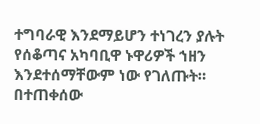ተግባራዊ እንደማይሆን ተነገረን ያሉት የሰቆጣና አካባቢዋ ኑዋሪዎች ኀዘን እንደተሰማቸውም ነው የገለጡት። በተጠቀሰው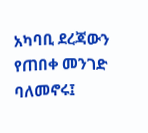አካባቢ ደረጃውን የጠበቀ መንገድ ባለመኖሩ፤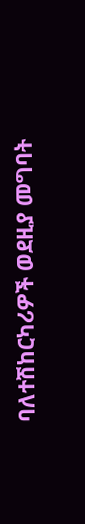ባለተሽከርካሪዎች ወደዚያ መግባት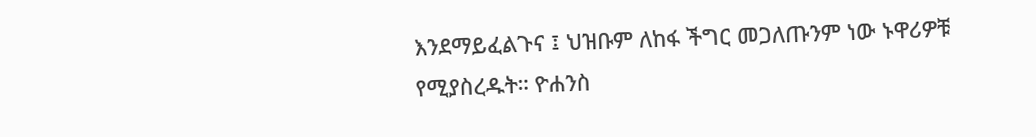እንደማይፈልጉና ፤ ህዝቡም ለከፋ ችግር መጋለጡንም ነው ኑዋሪዎቹ የሚያስረዱት። ዮሐንስ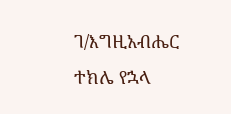ገ/እግዚአብሔር ተክሌ የኋላ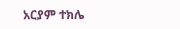አርያም ተክሌ